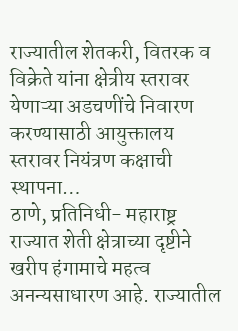राज्यातील शेतकरी, वितरक व विक्रेते यांना क्षेत्रीय स्तरावर येणाऱ्या अडचणींचे निवारण करण्यासाठी आयुक्तालय स्तरावर नियंत्रण कक्षाची स्थापना…
ठाणे, प्रतिनिधी- महाराष्ट्र राज्यात शेती क्षेत्राच्या दृष्टीने खरीप हंगामाचे महत्व अनन्यसाधारण आहे. राज्यातील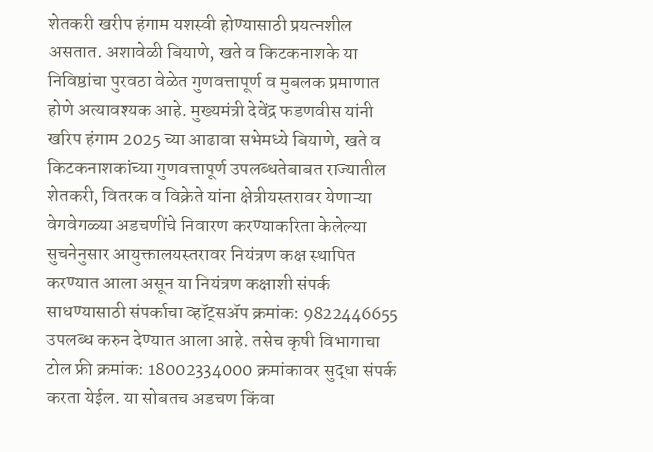शेतकरी खरीप हंगाम यशस्वी होण्यासाठी प्रयत्नशील असतात. अशावेळी बियाणे, खते व किटकनाशके या निविष्ठांचा पुरवठा वेळेत गुणवत्तापूर्ण व मुबलक प्रमाणात होणे अत्यावश्यक आहे. मुख्यमंत्री देवेंद्र फडणवीस यांनी खरिप हंगाम 2025 च्या आढावा सभेमध्ये बियाणे, खते व किटकनाशकांच्या गुणवत्तापूर्ण उपलब्धतेबाबत राज्यातील शेतकरी, वितरक व विक्रेते यांना क्षेत्रीयस्तरावर येणाऱ्या वेगवेगळ्या अडचणींचे निवारण करण्याकरिता केलेल्या सुचनेनुसार आयुक्तालयस्तरावर नियंत्रण कक्ष स्थापित करण्यात आला असून या नियंत्रण कक्षाशी संपर्क साधण्यासाठी संपर्काचा व्हॉट्सॲप क्रमांक: 9822446655 उपलब्ध करुन देण्यात आला आहे. तसेच कृषी विभागाचा टोल फ्री क्रमांक: 18002334000 क्रमांकावर सुद्धा संपर्क करता येईल. या सोबतच अडचण किंवा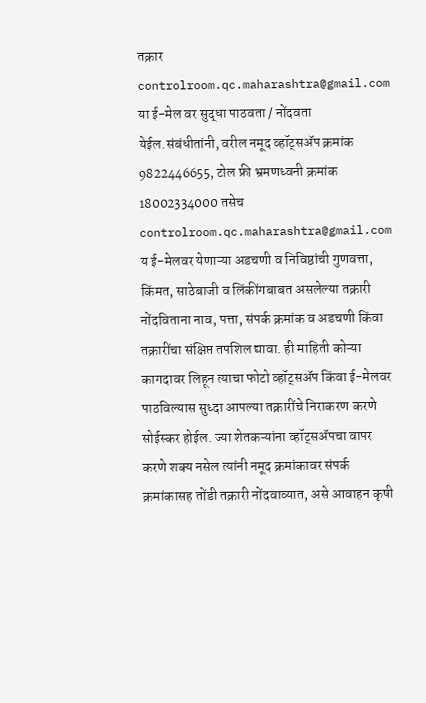तक्रार controlroom.qc.maharashtra@gmail.com या ई-मेल वर सुद्धा पाठवता / नोंदवता येईल.संबंधीतांनी, वरील नमूद व्हॉट्सॲप क्रमांक 9822446655, टोल फ्री भ्रमणध्वनी क्रमांक 18002334000 तसेच controlroom.qc.maharashtra@gmail.com य ई-मेलवर येणाऱ्या अडचणी व निविष्ठांची गुणवत्ता, किंमत, साठेबाजी व लिंकींगबाबत असलेल्या तक्रारी नोंदविताना नाव, पत्ता, संपर्क क्रमांक व अडचणी किंवा तक्रारींचा संक्षिप्त तपशिल द्यावा. ही माहिती कोऱ्या कागदावर लिहून त्याचा फोटो व्हॉट्सॲप किंवा ई-मेलवर पाठविल्यास सुध्दा आपल्या तक्रारींचे निराकरण करणे सोईस्कर होईल. ज्या शेतकऱ्यांना व्हॉट्सॲपचा वापर करणे शक्य नसेल त्यांनी नमूद क्रमांकावर संपर्क क्रमांकासह तोंडी तक्रारी नोंदवाव्यात, असे आवाहन कृषी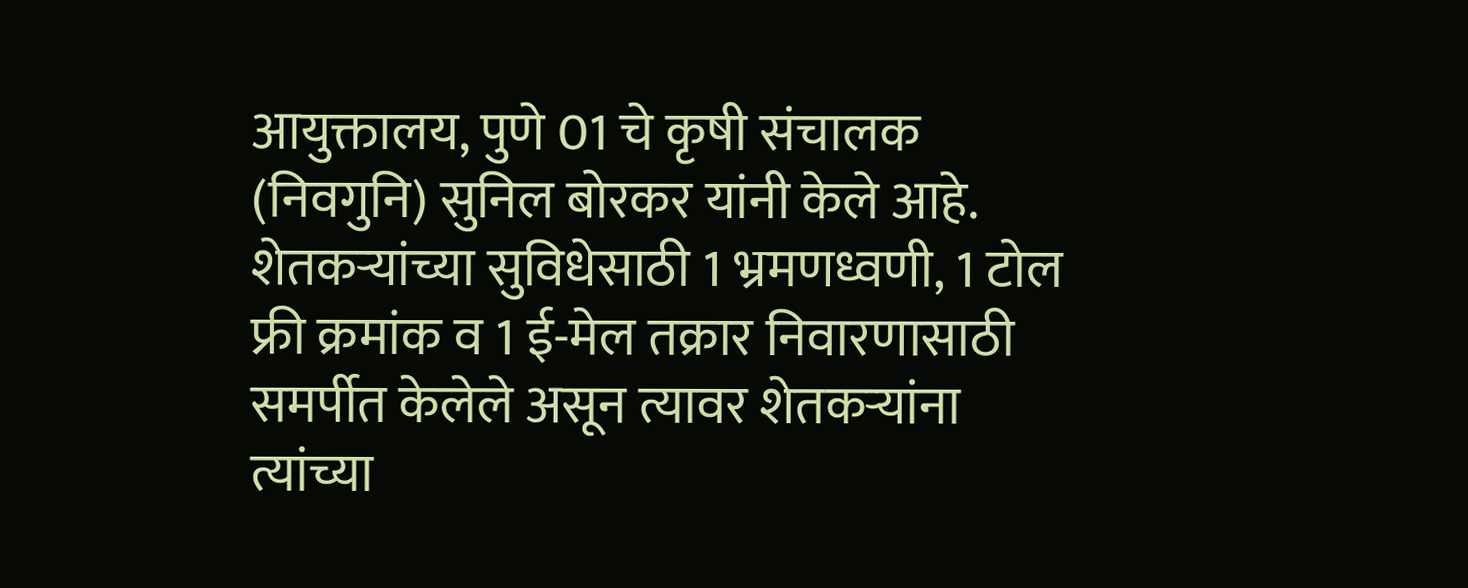आयुक्तालय, पुणे 01 चे कृषी संचालक (निवगुनि) सुनिल बोरकर यांनी केले आहे.
शेतकऱ्यांच्या सुविधेसाठी 1 भ्रमणध्वणी, 1 टोल फ्री क्रमांक व 1 ई-मेल तक्रार निवारणासाठी समर्पीत केलेले असून त्यावर शेतकऱ्यांना त्यांच्या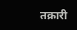तक्रारी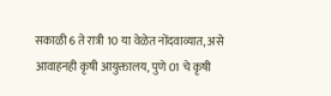सकाळी 6 ते रात्री 10 या वेळेत नोंदवाव्यात, असे आवाहनही कृषी आयुक्तालय, पुणे 01 चे कृषी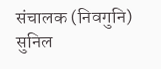संचालक (निवगुनि) सुनिल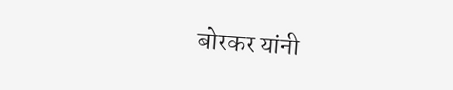बोरकर यांनी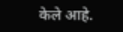केले आहे.